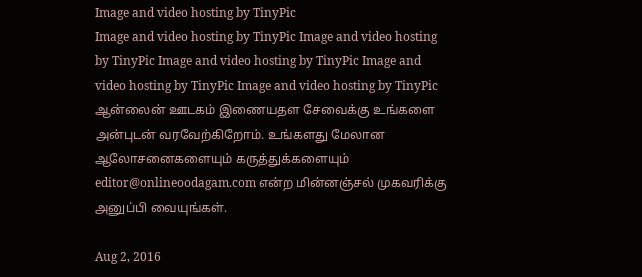Image and video hosting by TinyPic
Image and video hosting by TinyPic Image and video hosting by TinyPic Image and video hosting by TinyPic Image and video hosting by TinyPic Image and video hosting by TinyPic ஆன்லைன் ஊடகம் இணையதள சேவைக்கு உங்களை அன்புடன் வரவேற்கிறோம். உங்களது மேலான ஆலோசனைகளையும் கருத்துக்களையும் editor@onlineoodagam.com என்ற மின்னஞ்சல் முகவரிக்கு அனுப்பி வையுங்கள்.

Aug 2, 2016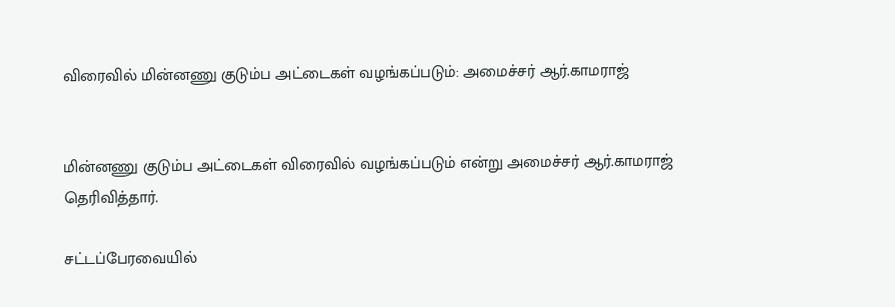விரைவில் மின்னணு குடும்ப அட்டைகள் வழங்கப்படும்: அமைச்சர் ஆர்.காமராஜ்


மின்னணு குடும்ப அட்டைகள் விரைவில் வழங்கப்படும் என்று அமைச்சர் ஆர்.காமராஜ் தெரிவித்தார்.

சட்டப்பேரவையில்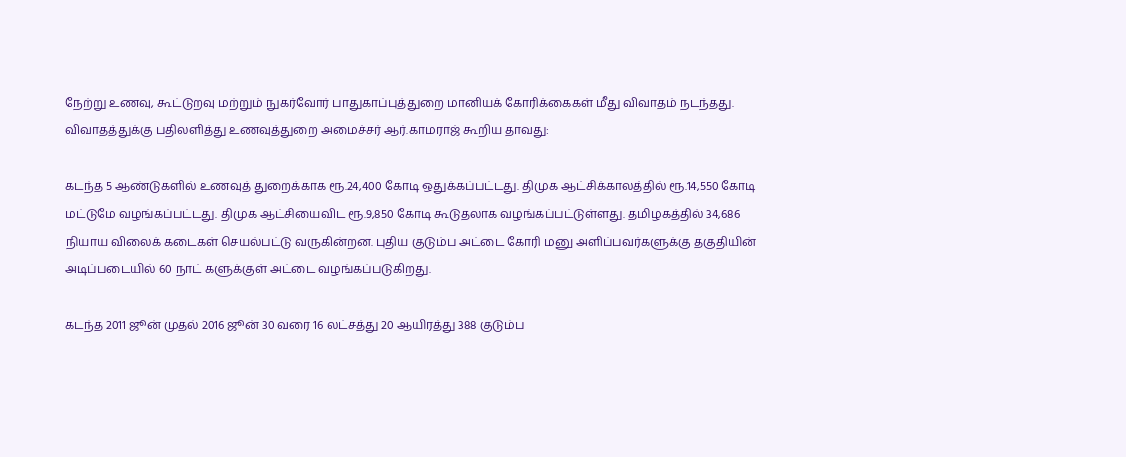நேற்று உணவு, கூட்டுறவு மற்றும் நுகர்வோர் பாதுகாப்புத்துறை மானியக் கோரிக்கைகள் மீது விவாதம் நடந்தது. விவாதத்துக்கு பதிலளித்து உணவுத்துறை அமைச்சர் ஆர்.காமராஜ் கூறிய தாவது:

கடந்த 5 ஆண்டுகளில் உணவுத் துறைக்காக ரூ.24,400 கோடி ஒதுக்கப்பட்டது. திமுக ஆட்சிக்காலத்தில் ரூ.14,550 கோடி மட்டுமே வழங்கப்பட்டது. திமுக ஆட்சியைவிட ரூ.9,850 கோடி கூடுதலாக வழங்கப்பட்டுள்ளது. தமிழகத்தில் 34,686 நியாய விலைக் கடைகள் செயல்பட்டு வருகின்றன. புதிய குடும்ப அட்டை கோரி மனு அளிப்பவர்களுக்கு தகுதியின் அடிப்படையில் 60 நாட் களுக்குள் அட்டை வழங்கப்படுகிறது.

கடந்த 2011 ஜூன் முதல் 2016 ஜூன் 30 வரை 16 லட்சத்து 20 ஆயிரத்து 388 குடும்ப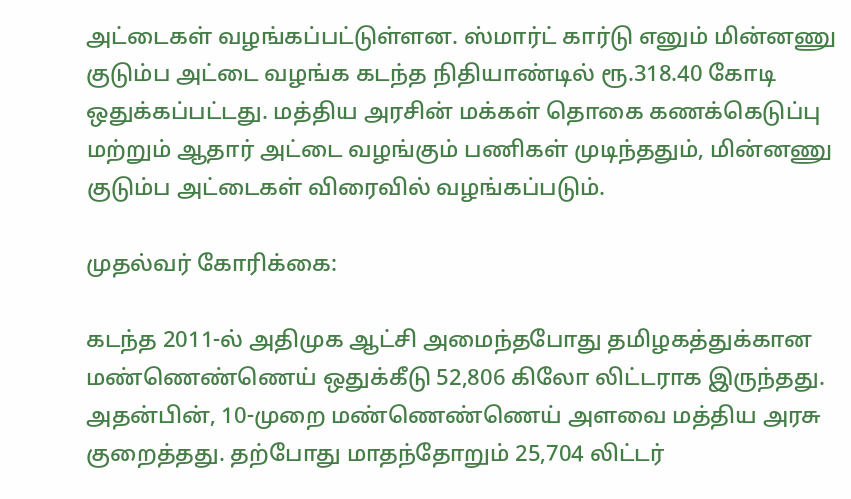அட்டைகள் வழங்கப்பட்டுள்ளன. ஸ்மார்ட் கார்டு எனும் மின்னணு குடும்ப அட்டை வழங்க கடந்த நிதியாண்டில் ரூ.318.40 கோடி ஒதுக்கப்பட்டது. மத்திய அரசின் மக்கள் தொகை கணக்கெடுப்பு மற்றும் ஆதார் அட்டை வழங்கும் பணிகள் முடிந்ததும், மின்னணு குடும்ப அட்டைகள் விரைவில் வழங்கப்படும்.

முதல்வர் கோரிக்கை:

கடந்த 2011-ல் அதிமுக ஆட்சி அமைந்தபோது தமிழகத்துக்கான மண்ணெண்ணெய் ஒதுக்கீடு 52,806 கிலோ லிட்டராக இருந்தது. அதன்பின், 10-முறை மண்ணெண்ணெய் அளவை மத்திய அரசு குறைத்தது. தற்போது மாதந்தோறும் 25,704 லிட்டர்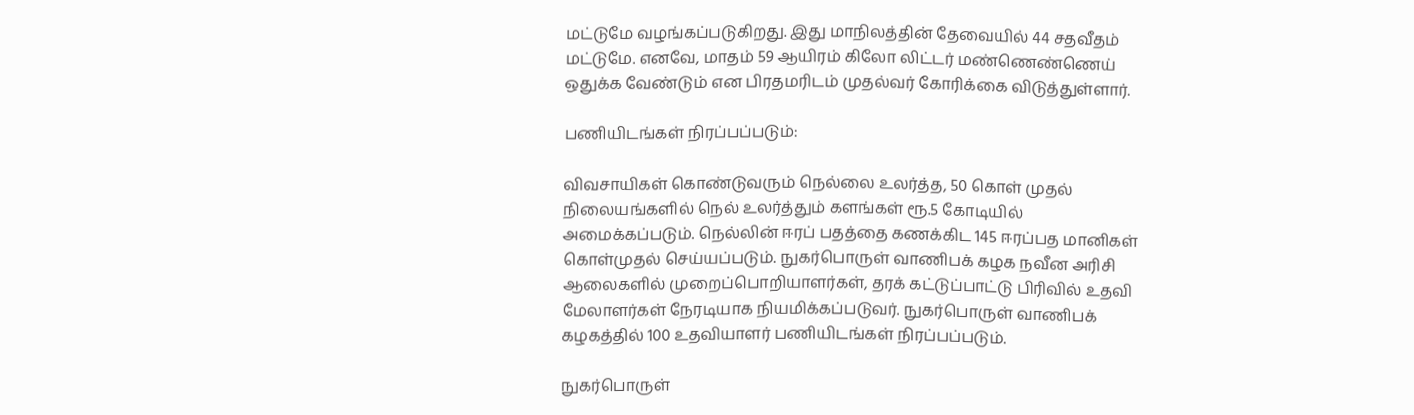மட்டுமே வழங்கப்படுகிறது. இது மாநிலத்தின் தேவையில் 44 சதவீதம் மட்டுமே. எனவே, மாதம் 59 ஆயிரம் கிலோ லிட்டர் மண்ணெண்ணெய் ஒதுக்க வேண்டும் என பிரதமரிடம் முதல்வர் கோரிக்கை விடுத்துள்ளார்.

பணியிடங்கள் நிரப்பப்படும்:

விவசாயிகள் கொண்டுவரும் நெல்லை உலர்த்த, 50 கொள் முதல் நிலையங்களில் நெல் உலர்த்தும் களங்கள் ரூ.5 கோடியில் அமைக்கப்படும். நெல்லின் ஈரப் பதத்தை கணக்கிட 145 ஈரப்பத மானிகள் கொள்முதல் செய்யப்படும். நுகர்பொருள் வாணிபக் கழக நவீன அரிசி ஆலைகளில் முறைப்பொறியாளர்கள், தரக் கட்டுப்பாட்டு பிரிவில் உதவி மேலாளர்கள் நேரடியாக நியமிக்கப்படுவர். நுகர்பொருள் வாணிபக் கழகத்தில் 100 உதவியாளர் பணியிடங்கள் நிரப்பப்படும்.

நுகர்பொருள்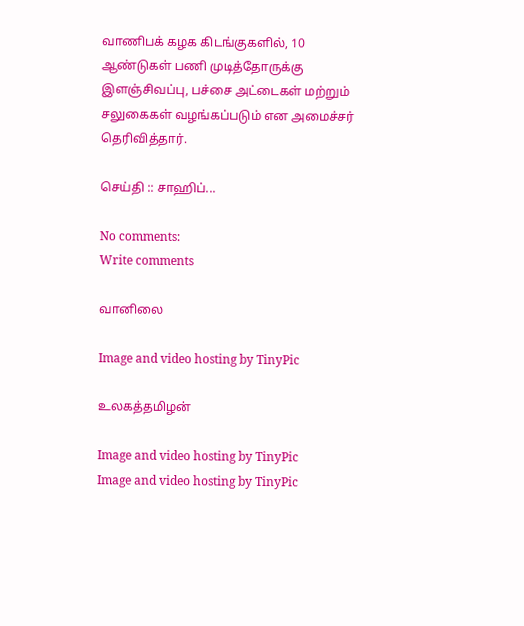வாணிபக் கழக கிடங்குகளில், 10 ஆண்டுகள் பணி முடித்தோருக்கு இளஞ்சிவப்பு, பச்சை அட்டைகள் மற்றும் சலுகைகள் வழங்கப்படும் என அமைச்சர் தெரிவித்தார்.

செய்தி :: சாஹிப்...

No comments:
Write comments

வானிலை

Image and video hosting by TinyPic

உலகத்தமிழன்

Image and video hosting by TinyPic
Image and video hosting by TinyPic